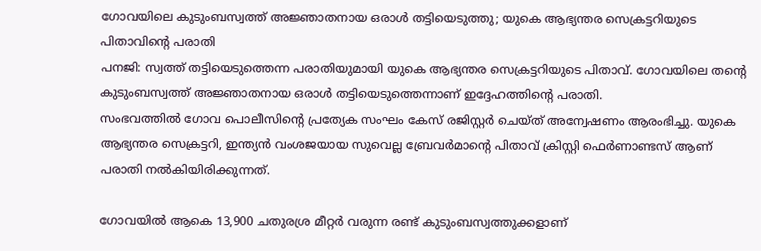ഗോവയിലെ കുടുംബസ്വത്ത് അജ്ഞാതനായ ഒരാൾ തട്ടിയെടുത്തു; യുകെ ആഭ്യന്തര സെക്രട്ടറിയുടെ പിതാവിന്റെ പരാതി
പനജി: സ്വത്ത് തട്ടിയെടുത്തെന്ന പരാതിയുമായി യുകെ ആഭ്യന്തര സെക്രട്ടറിയുടെ പിതാവ്. ഗോവയിലെ തന്റെ കുടുംബസ്വത്ത് അജ്ഞാതനായ ഒരാൾ തട്ടിയെടുത്തെന്നാണ് ഇദ്ദേഹത്തിന്റെ പരാതി.
സംഭവത്തിൽ ഗോവ പൊലീസിന്റെ പ്രത്യേക സംഘം കേസ് രജിസ്റ്റർ ചെയ്ത് അന്വേഷണം ആരംഭിച്ചു. യുകെ ആഭ്യന്തര സെക്രട്ടറി, ഇന്ത്യൻ വംശജയായ സുവെല്ല ബ്രേവർമാന്റെ പിതാവ് ക്രിസ്റ്റി ഫെർണാണ്ടസ് ആണ് പരാതി നൽകിയിരിക്കുന്നത്.

ഗോവയിൽ ആകെ 13,900 ചതുരശ്ര മീറ്റർ വരുന്ന രണ്ട് കുടുംബസ്വത്തുക്കളാണ്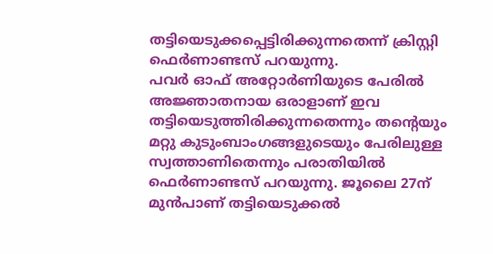തട്ടിയെടുക്കപ്പെട്ടിരിക്കുന്നതെന്ന് ക്രിസ്റ്റി ഫെർണാണ്ടസ് പറയുന്നു.
പവർ ഓഫ് അറ്റോർണിയുടെ പേരിൽ അജ്ഞാതനായ ഒരാളാണ് ഇവ തട്ടിയെടുത്തിരിക്കുന്നതെന്നും തന്റെയും മറ്റു കുടുംബാംഗങ്ങളുടെയും പേരിലുള്ള സ്വത്താണിതെന്നും പരാതിയിൽ ഫെർണാണ്ടസ് പറയുന്നു. ജൂലൈ 27ന് മുൻപാണ് തട്ടിയെടുക്കൽ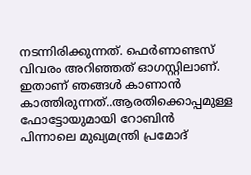നടന്നിരിക്കുന്നത്. ഫെർണാണ്ടസ് വിവരം അറിഞ്ഞത് ഓഗസ്റ്റിലാണ്.
ഇതാണ് ഞങ്ങൾ കാണാൻ കാത്തിരുന്നത്..ആരതിക്കൊപ്പമുള്ള ഫോട്ടോയുമായി റോബിൻ
പിന്നാലെ മുഖ്യമന്ത്രി പ്രമോദ്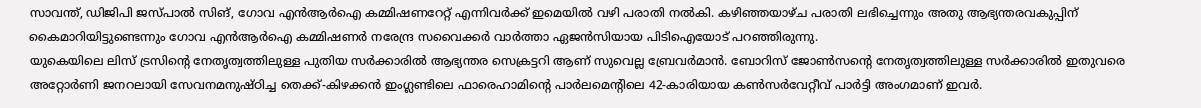സാവന്ത്, ഡിജിപി ജസ്പാൽ സിങ്, ഗോവ എൻആർഐ കമ്മിഷണറേറ്റ് എന്നിവർക്ക് ഇമെയിൽ വഴി പരാതി നൽകി. കഴിഞ്ഞയാഴ്ച പരാതി ലഭിച്ചെന്നും അതു ആഭ്യന്തരവകുപ്പിന് കൈമാറിയിട്ടുണ്ടെന്നും ഗോവ എൻആർഐ കമ്മിഷണർ നരേന്ദ്ര സവൈക്കർ വാർത്താ ഏജൻസിയായ പിടിഐയോട് പറഞ്ഞിരുന്നു.
യുകെയിലെ ലിസ് ട്രസിന്റെ നേതൃത്വത്തിലുള്ള പുതിയ സർക്കാരിൽ ആഭ്യന്തര സെക്രട്ടറി ആണ് സുവെല്ല ബ്രേവർമാൻ. ബോറിസ് ജോൺസന്റെ നേതൃത്വത്തിലുള്ള സർക്കാരിൽ ഇതുവരെ അറ്റോർണി ജനറലായി സേവനമനുഷ്ഠിച്ച തെക്ക്-കിഴക്കൻ ഇംഗ്ലണ്ടിലെ ഫാരെഹാമിന്റെ പാർലമെന്റിലെ 42-കാരിയായ കൺസർവേറ്റീവ് പാർട്ടി അംഗമാണ് ഇവർ.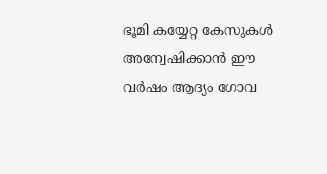ഭൂമി കയ്യേറ്റ കേസുകൾ അന്വേഷിക്കാൻ ഈ വർഷം ആദ്യം ഗോവ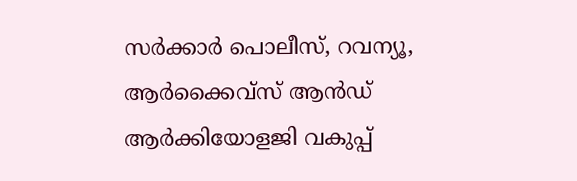സർക്കാർ പൊലീസ്, റവന്യൂ, ആർക്കൈവ്സ് ആൻഡ് ആർക്കിയോളജി വകുപ്പ്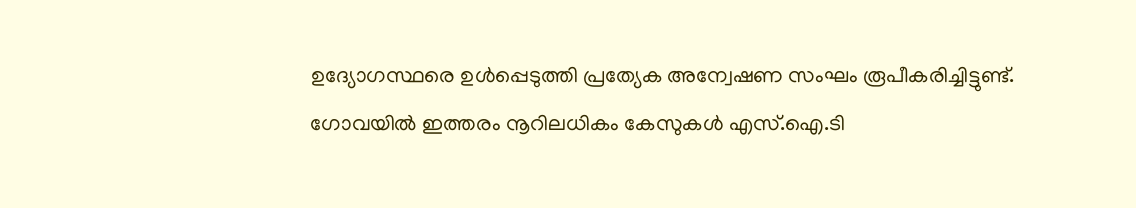ഉദ്യോഗസ്ഥരെ ഉൾപ്പെടുത്തി പ്രത്യേക അന്വേഷണ സംഘം രൂപീകരിച്ചിട്ടുണ്ട്. ഗോവയിൽ ഇത്തരം നൂറിലധികം കേസുകൾ എസ്.ഐ.ടി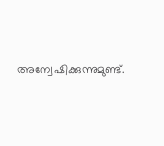അന്വേഷിക്കുന്നുമുണ്ട്.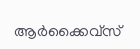ആർക്കൈവ്സ്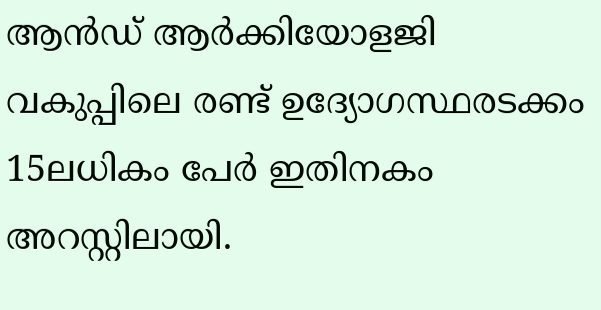ആൻഡ് ആർക്കിയോളജി വകുപ്പിലെ രണ്ട് ഉദ്യോഗസ്ഥരടക്കം 15ലധികം പേർ ഇതിനകം അറസ്റ്റിലായി.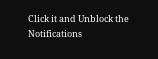Click it and Unblock the Notifications